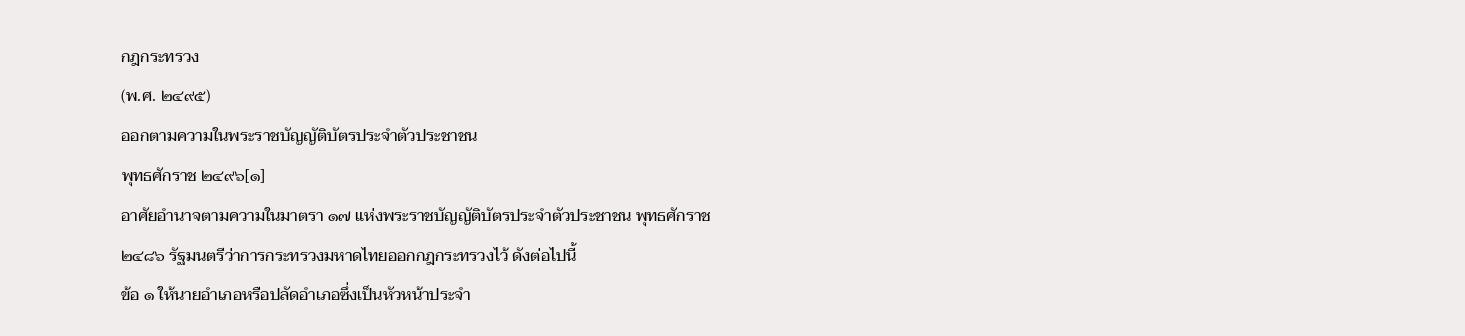กฎกระทรวง
(พ.ศ. ๒๔๙๕)
ออกตามความในพระราชบัญญัติบัตรประจำตัวประชาชน
พุทธศักราช ๒๔๙๖[๑]
อาศัยอำนาจตามความในมาตรา ๑๗ แห่งพระราชบัญญัติบัตรประจำตัวประชาชน พุทธศักราช ๒๔๘๖ รัฐมนตรีว่าการกระทรวงมหาดไทยออกกฎกระทรวงไว้ ดังต่อไปนี้
ข้อ ๑ ให้นายอำเภอหรือปลัดอำเภอซึ่งเป็นหัวหน้าประจำ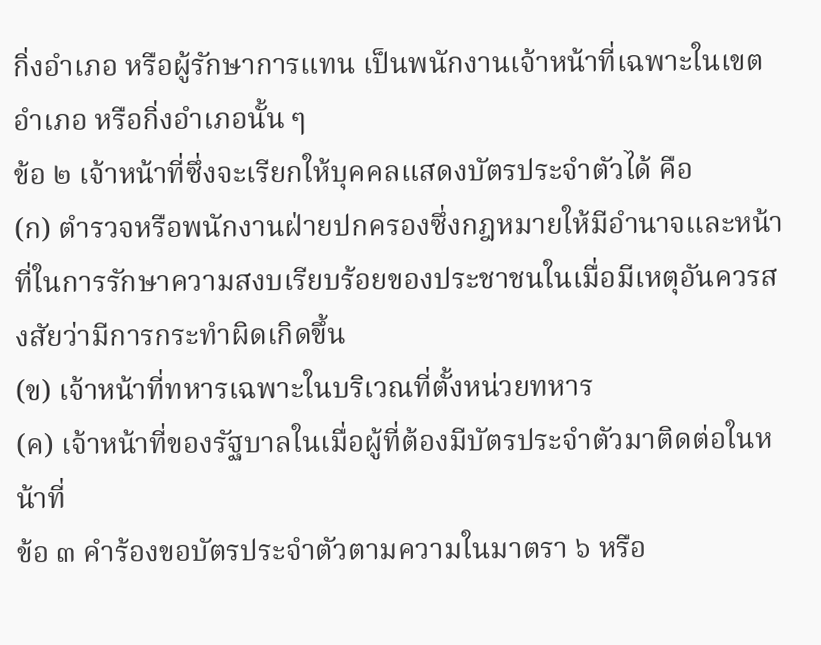กิ่งอำเภอ หรือผู้รักษาการแทน เป็นพนักงานเจ้าหน้าที่เฉพาะในเขตอำเภอ หรือกิ่งอำเภอนั้น ๆ
ข้อ ๒ เจ้าหน้าที่ซึ่งจะเรียกให้บุคคลแสดงบัตรประจำตัวได้ คือ
(ก) ตำรวจหรือพนักงานฝ่ายปกครองซึ่งกฎหมายให้มีอำนาจและหน้าที่ในการรักษาความสงบเรียบร้อยของประชาชนในเมื่อมีเหตุอันควรสงสัยว่ามีการกระทำผิดเกิดขึ้น
(ข) เจ้าหน้าที่ทหารเฉพาะในบริเวณที่ตั้งหน่วยทหาร
(ค) เจ้าหน้าที่ของรัฐบาลในเมื่อผู้ที่ต้องมีบัตรประจำตัวมาติดต่อในหน้าที่
ข้อ ๓ คำร้องขอบัตรประจำตัวตามความในมาตรา ๖ หรือ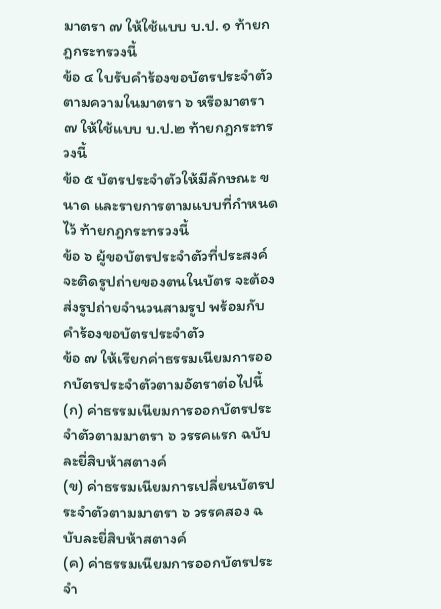มาตรา ๗ ให้ใช้แบบ บ.ป. ๑ ท้ายกฎกระทรวงนี้
ข้อ ๔ ใบรับคำร้องขอบัตรประจำตัวตามความในมาตรา ๖ หรือมาตรา ๗ ให้ใช้แบบ บ.ป.๒ ท้ายกฎกระทรวงนี้
ข้อ ๕ บัตรประจำตัวให้มีลักษณะ ขนาด และรายการตามแบบที่กำหนดไว้ ท้ายกฎกระทรวงนี้
ข้อ ๖ ผู้ขอบัตรประจำตัวที่ประสงค์จะติดรูปถ่ายของตนในบัตร จะต้องส่งรูปถ่ายจำนวนสามรูป พร้อมกับคำร้องขอบัตรประจำตัว
ข้อ ๗ ให้เรียกค่าธรรมเนียมการออกบัตรประจำตัวตามอัตราต่อไปนี้
(ก) ค่าธรรมเนียมการออกบัตรประจำตัวตามมาตรา ๖ วรรคแรก ฉบับละยี่สิบห้าสตางค์
(ข) ค่าธรรมเนียมการเปลี่ยนบัตรประจำตัวตามมาตรา ๖ วรรคสอง ฉบับละยี่สิบห้าสตางค์
(ค) ค่าธรรมเนียมการออกบัตรประจำ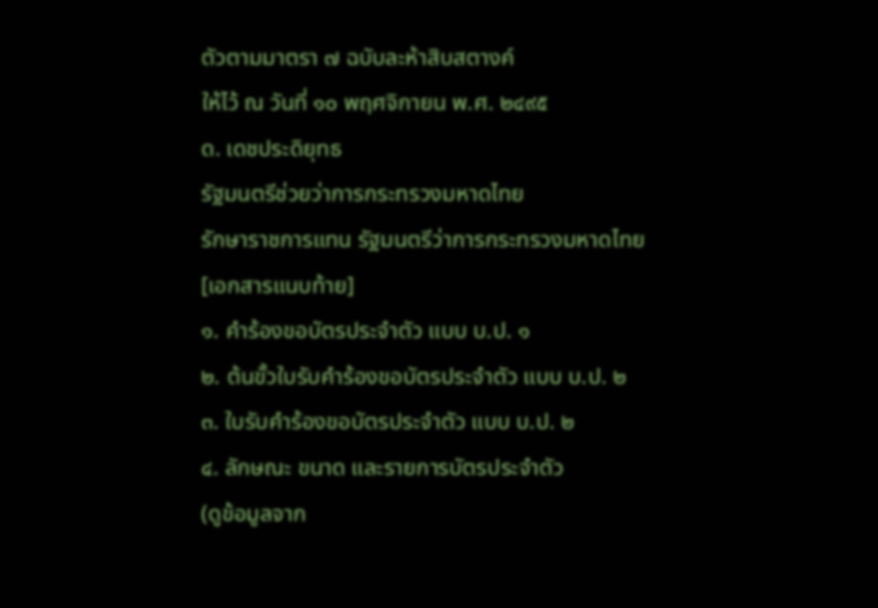ตัวตามมาตรา ๗ ฉบับละห้าสิบสตางค์
ให้ไว้ ณ วันที่ ๑๐ พฤศจิกายน พ.ศ. ๒๔๙๕
ด. เดชประดิยุทธ
รัฐมนตรีช่วยว่าการกระทรวงมหาดไทย
รักษาราชการแทน รัฐมนตรีว่าการกระทรวงมหาดไทย
[เอกสารแนบท้าย]
๑. คำร้องขอบัตรประจำตัว แบบ บ.ป. ๑
๒. ต้นขั้วใบรับคำร้องขอบัตรประจำตัว แบบ บ.ป. ๒
๓. ใบรับคำร้องขอบัตรประจำตัว แบบ บ.ป. ๒
๔. ลักษณะ ขนาด และรายการบัตรประจำตัว
(ดูข้อมูลจาก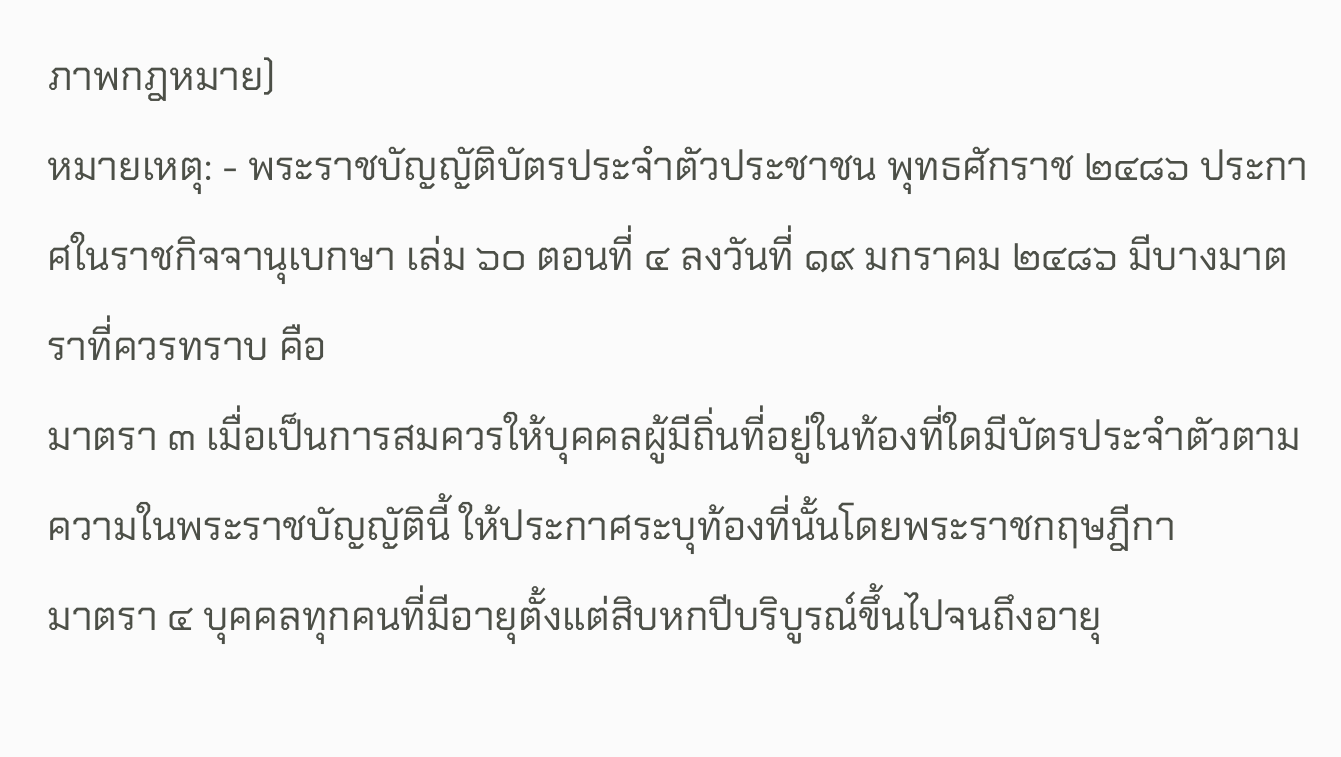ภาพกฎหมาย)
หมายเหตุ: - พระราชบัญญัติบัตรประจำตัวประชาชน พุทธศักราช ๒๔๘๖ ประกาศในราชกิจจานุเบกษา เล่ม ๖๐ ตอนที่ ๔ ลงวันที่ ๑๙ มกราคม ๒๔๘๖ มีบางมาตราที่ควรทราบ คือ
มาตรา ๓ เมื่อเป็นการสมควรให้บุคคลผู้มีถิ่นที่อยู่ในท้องที่ใดมีบัตรประจำตัวตามความในพระราชบัญญัตินี้ ให้ประกาศระบุท้องที่นั้นโดยพระราชกฤษฎีกา
มาตรา ๔ บุคคลทุกคนที่มีอายุตั้งแต่สิบหกปีบริบูรณ์ขึ้นไปจนถึงอายุ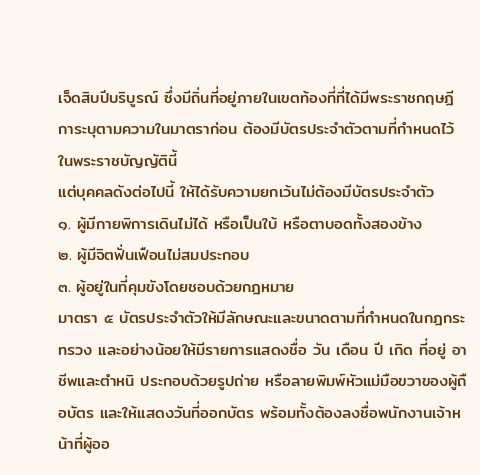เจ็ดสิบปีบริบูรณ์ ซึ่งมีถิ่นที่อยู่ภายในเขตท้องที่ที่ได้มีพระราชกฤษฎีการะบุตามความในมาตราก่อน ต้องมีบัตรประจำตัวตามที่กำหนดไว้ในพระราชบัญญัตินี้
แต่บุคคลดังต่อไปนี้ ให้ได้รับความยกเว้นไม่ต้องมีบัตรประจำตัว
๑. ผู้มีกายพิการเดินไม่ได้ หรือเป็นใบ้ หรือตาบอดทั้งสองข้าง
๒. ผู้มีจิตฟั่นเฟือนไม่สมประกอบ
๓. ผู้อยู่ในที่คุมขังโดยชอบด้วยกฎหมาย
มาตรา ๕ บัตรประจำตัวให้มีลักษณะและขนาดตามที่กำหนดในกฎกระทรวง และอย่างน้อยให้มีรายการแสดงชื่อ วัน เดือน ปี เกิด ที่อยู่ อาชีพและตำหนิ ประกอบด้วยรูปถ่าย หรือลายพิมพ์หัวแม่มือขวาของผู้ถือบัตร และให้แสดงวันที่ออกบัตร พร้อมทั้งต้องลงชื่อพนักงานเจ้าหน้าที่ผู้ออ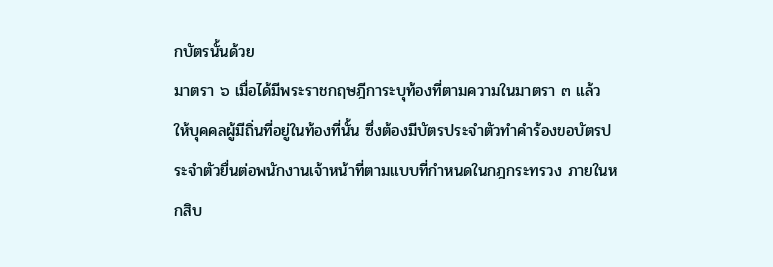กบัตรนั้นด้วย
มาตรา ๖ เมื่อได้มีพระราชกฤษฎีการะบุท้องที่ตามความในมาตรา ๓ แล้ว ให้บุคคลผู้มีถิ่นที่อยู่ในท้องที่นั้น ซึ่งต้องมีบัตรประจำตัวทำคำร้องขอบัตรประจำตัวยื่นต่อพนักงานเจ้าหน้าที่ตามแบบที่กำหนดในกฎกระทรวง ภายในหกสิบ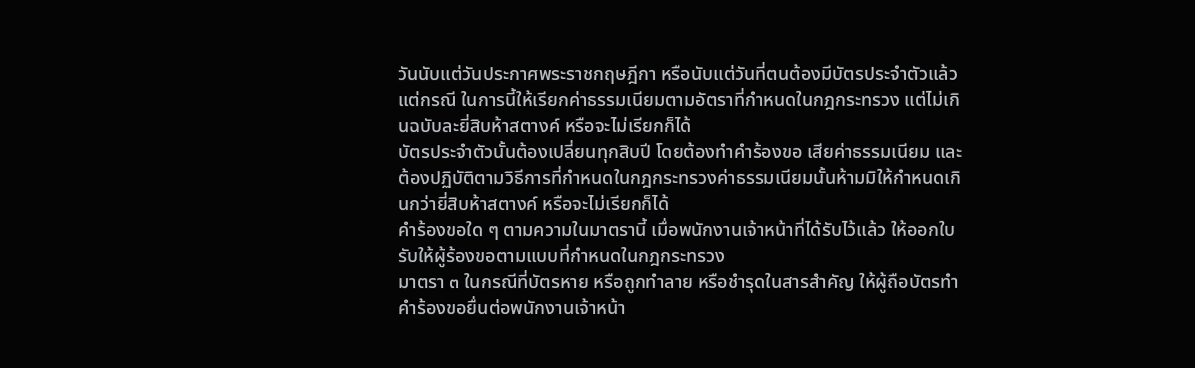วันนับแต่วันประกาศพระราชกฤษฎีกา หรือนับแต่วันที่ตนต้องมีบัตรประจำตัวแล้วแต่กรณี ในการนี้ให้เรียกค่าธรรมเนียมตามอัตราที่กำหนดในกฎกระทรวง แต่ไม่เกินฉบับละยี่สิบห้าสตางค์ หรือจะไม่เรียกก็ได้
บัตรประจำตัวนั้นต้องเปลี่ยนทุกสิบปี โดยต้องทำคำร้องขอ เสียค่าธรรมเนียม และต้องปฏิบัติตามวิธีการที่กำหนดในกฎกระทรวงค่าธรรมเนียมนั้นห้ามมิให้กำหนดเกินกว่ายี่สิบห้าสตางค์ หรือจะไม่เรียกก็ได้
คำร้องขอใด ๆ ตามความในมาตรานี้ เมื่อพนักงานเจ้าหน้าที่ได้รับไว้แล้ว ให้ออกใบรับให้ผู้ร้องขอตามแบบที่กำหนดในกฎกระทรวง
มาตรา ๓ ในกรณีที่บัตรหาย หรือถูกทำลาย หรือชำรุดในสารสำคัญ ให้ผู้ถือบัตรทำคำร้องขอยื่นต่อพนักงานเจ้าหน้า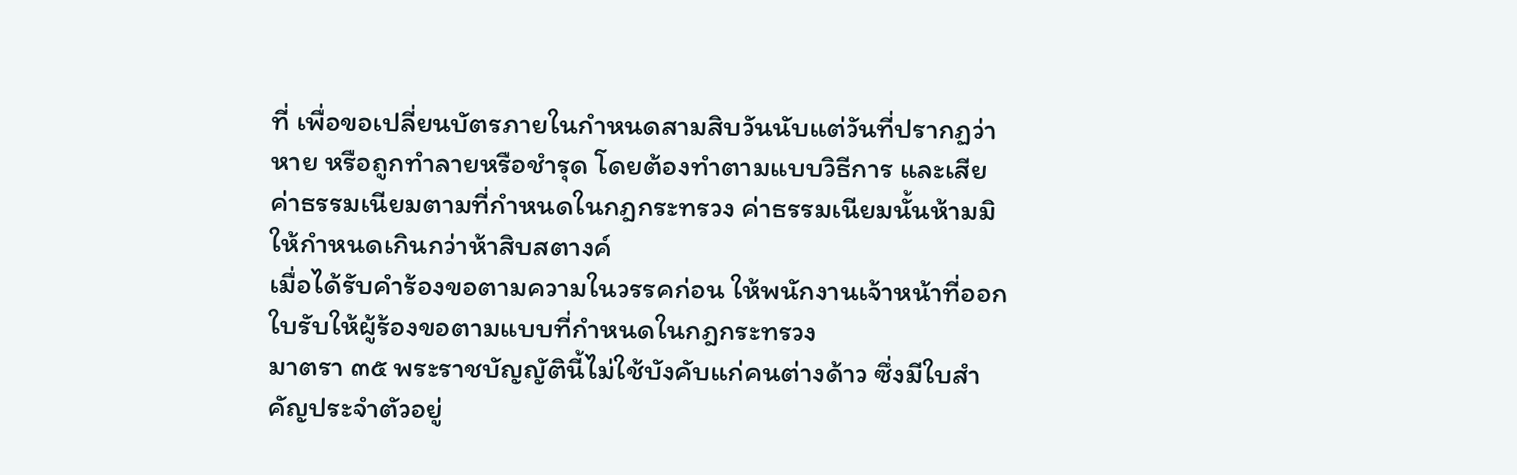ที่ เพื่อขอเปลี่ยนบัตรภายในกำหนดสามสิบวันนับแต่วันที่ปรากฏว่าหาย หรือถูกทำลายหรือชำรุด โดยต้องทำตามแบบวิธีการ และเสียค่าธรรมเนียมตามที่กำหนดในกฎกระทรวง ค่าธรรมเนียมนั้นห้ามมิให้กำหนดเกินกว่าห้าสิบสตางค์
เมื่อได้รับคำร้องขอตามความในวรรคก่อน ให้พนักงานเจ้าหน้าที่ออกใบรับให้ผู้ร้องขอตามแบบที่กำหนดในกฎกระทรวง
มาตรา ๓๕ พระราชบัญญัตินี้ไม่ใช้บังคับแก่คนต่างด้าว ซึ่งมีใบสำคัญประจำตัวอยู่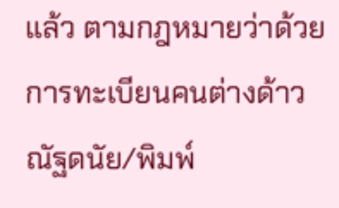แล้ว ตามกฎหมายว่าด้วยการทะเบียนคนต่างด้าว
ณัฐดนัย/พิมพ์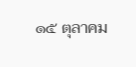๑๕ ตุลาคม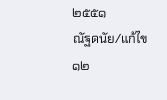๒๕๕๑
ณัฐดนัย/แก้ไข
๑๒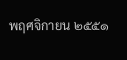พฤศจิกายน ๒๕๕๑